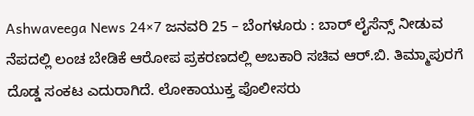Ashwaveega News 24×7 ಜನವರಿ 25 – ಬೆಂಗಳೂರು : ಬಾರ್ ಲೈಸೆನ್ಸ್ ನೀಡುವ ನೆಪದಲ್ಲಿ ಲಂಚ ಬೇಡಿಕೆ ಆರೋಪ ಪ್ರಕರಣದಲ್ಲಿ ಅಬಕಾರಿ ಸಚಿವ ಆರ್.ಬಿ. ತಿಮ್ಮಾಪುರಗೆ ದೊಡ್ಡ ಸಂಕಟ ಎದುರಾಗಿದೆ. ಲೋಕಾಯುಕ್ತ ಪೊಲೀಸರು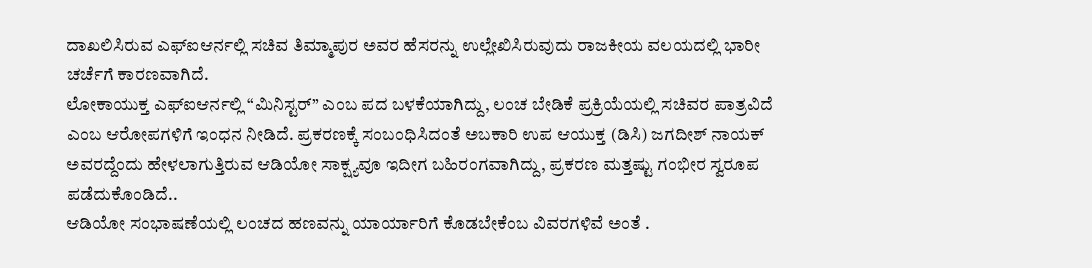ದಾಖಲಿಸಿರುವ ಎಫ್ಐಆರ್ನಲ್ಲಿ ಸಚಿವ ತಿಮ್ಮಾಪುರ ಅವರ ಹೆಸರನ್ನು ಉಲ್ಲೇಖಿಸಿರುವುದು ರಾಜಕೀಯ ವಲಯದಲ್ಲಿ ಭಾರೀ ಚರ್ಚೆಗೆ ಕಾರಣವಾಗಿದೆ.
ಲೋಕಾಯುಕ್ತ ಎಫ್ಐಆರ್ನಲ್ಲಿ “ಮಿನಿಸ್ಟರ್” ಎಂಬ ಪದ ಬಳಕೆಯಾಗಿದ್ದು, ಲಂಚ ಬೇಡಿಕೆ ಪ್ರಕ್ರಿಯೆಯಲ್ಲಿ ಸಚಿವರ ಪಾತ್ರವಿದೆ ಎಂಬ ಆರೋಪಗಳಿಗೆ ಇಂಧನ ನೀಡಿದೆ. ಪ್ರಕರಣಕ್ಕೆ ಸಂಬಂಧಿಸಿದಂತೆ ಅಬಕಾರಿ ಉಪ ಆಯುಕ್ತ (ಡಿಸಿ) ಜಗದೀಶ್ ನಾಯಕ್ ಅವರದ್ದೆಂದು ಹೇಳಲಾಗುತ್ತಿರುವ ಆಡಿಯೋ ಸಾಕ್ಷ್ಯವೂ ಇದೀಗ ಬಹಿರಂಗವಾಗಿದ್ದು, ಪ್ರಕರಣ ಮತ್ತಷ್ಟು ಗಂಭೀರ ಸ್ವರೂಪ ಪಡೆದುಕೊಂಡಿದೆ..
ಆಡಿಯೋ ಸಂಭಾಷಣೆಯಲ್ಲಿ ಲಂಚದ ಹಣವನ್ನು ಯಾರ್ಯಾರಿಗೆ ಕೊಡಬೇಕೆಂಬ ವಿವರಗಳಿವೆ ಅಂತೆ .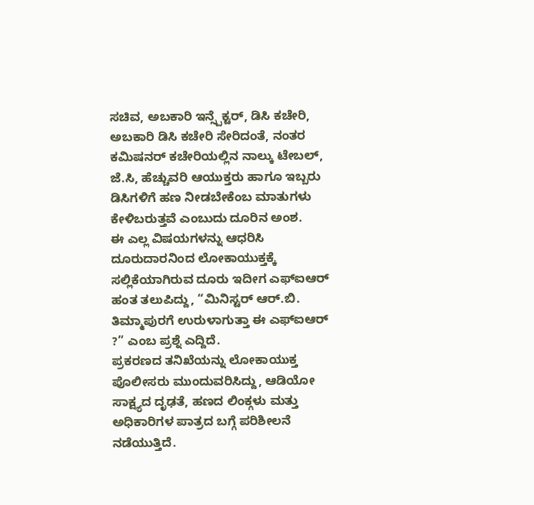ಸಚಿವ, ಅಬಕಾರಿ ಇನ್ಸ್ಪೆಕ್ಟರ್, ಡಿಸಿ ಕಚೇರಿ, ಅಬಕಾರಿ ಡಿಸಿ ಕಚೇರಿ ಸೇರಿದಂತೆ, ನಂತರ ಕಮಿಷನರ್ ಕಚೇರಿಯಲ್ಲಿನ ನಾಲ್ಕು ಟೇಬಲ್, ಜೆ.ಸಿ, ಹೆಚ್ಚುವರಿ ಆಯುಕ್ತರು ಹಾಗೂ ಇಬ್ಬರು ಡಿಸಿಗಳಿಗೆ ಹಣ ನೀಡಬೇಕೆಂಬ ಮಾತುಗಳು ಕೇಳಿಬರುತ್ತವೆ ಎಂಬುದು ದೂರಿನ ಅಂಶ.
ಈ ಎಲ್ಲ ವಿಷಯಗಳನ್ನು ಆಧರಿಸಿ ದೂರುದಾರನಿಂದ ಲೋಕಾಯುಕ್ತಕ್ಕೆ ಸಲ್ಲಿಕೆಯಾಗಿರುವ ದೂರು ಇದೀಗ ಎಫ್ಐಆರ್ ಹಂತ ತಲುಪಿದ್ದು, “ಮಿನಿಸ್ಟರ್ ಆರ್.ಬಿ. ತಿಮ್ಮಾಪುರಗೆ ಉರುಳಾಗುತ್ತಾ ಈ ಎಫ್ಐಆರ್ ?” ಎಂಬ ಪ್ರಶ್ನೆ ಎದ್ದಿದೆ.
ಪ್ರಕರಣದ ತನಿಖೆಯನ್ನು ಲೋಕಾಯುಕ್ತ ಪೊಲೀಸರು ಮುಂದುವರಿಸಿದ್ದು, ಆಡಿಯೋ ಸಾಕ್ಷ್ಯದ ದೃಢತೆ, ಹಣದ ಲಿಂಕ್ಗಳು ಮತ್ತು ಅಧಿಕಾರಿಗಳ ಪಾತ್ರದ ಬಗ್ಗೆ ಪರಿಶೀಲನೆ ನಡೆಯುತ್ತಿದೆ.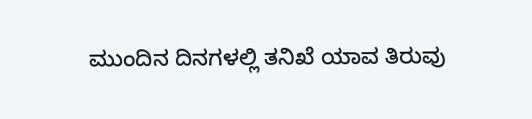ಮುಂದಿನ ದಿನಗಳಲ್ಲಿ ತನಿಖೆ ಯಾವ ತಿರುವು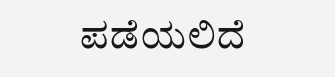ಪಡೆಯಲಿದೆ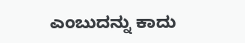ಎಂಬುದನ್ನು ಕಾದು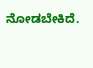ನೋಡಬೇಕಿದೆ.